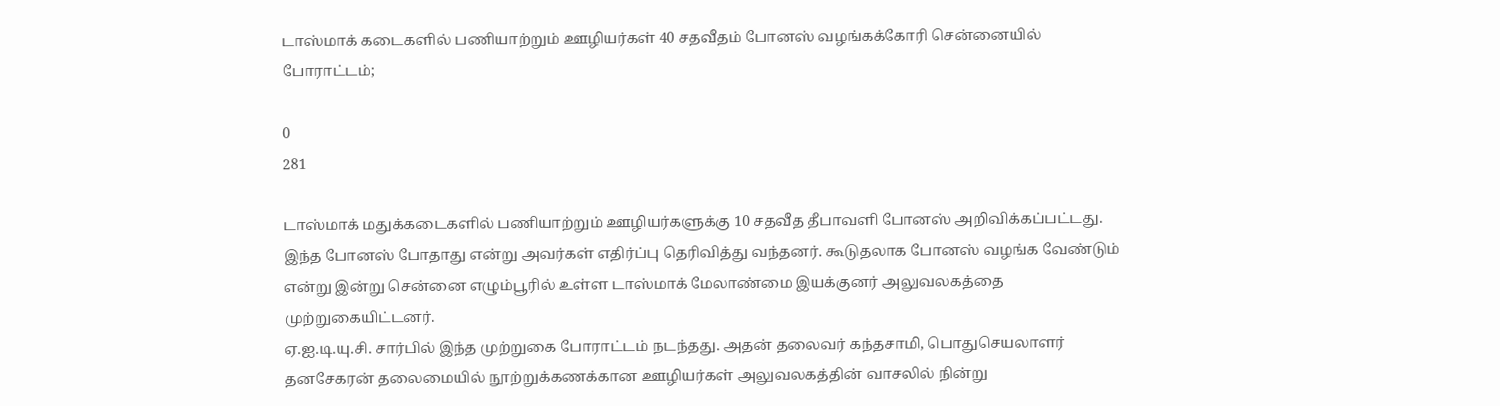டாஸ்மாக் கடைகளில் பணியாற்றும் ஊழியர்கள் 40 சதவீதம் போனஸ் வழங்கக்கோரி சென்னையில் போராட்டம்;

0
281

டாஸ்மாக் மதுக்கடைகளில் பணியாற்றும் ஊழியர்களுக்கு 10 சதவீத தீபாவளி போனஸ் அறிவிக்கப்பட்டது.
இந்த போனஸ் போதாது என்று அவர்கள் எதிர்ப்பு தெரிவித்து வந்தனர். கூடுதலாக போனஸ் வழங்க வேண்டும் என்று இன்று சென்னை எழும்பூரில் உள்ள டாஸ்மாக் மேலாண்மை இயக்குனர் அலுவலகத்தை முற்றுகையிட்டனர்.
ஏ.ஐ.டி.யு.சி. சார்பில் இந்த முற்றுகை போராட்டம் நடந்தது. அதன் தலைவர் கந்தசாமி, பொதுசெயலாளர் தனசேகரன் தலைமையில் நூற்றுக்கணக்கான ஊழியர்கள் அலுவலகத்தின் வாசலில் நின்று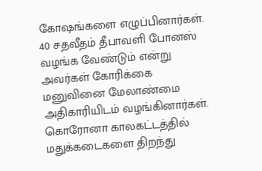கோ‌ஷங்களை எழுப்பினார்கள்.
40 சதவீதம் தீபாவளி போனஸ் வழங்க வேண்டும் என்று அவர்கள் கோரிக்கை மனுவினை மேலாண்மை அதிகாரியிடம் வழங்கினார்கள்.
கொரோனா காலகட்டத்தில் மதுக்கடைகளை திறந்து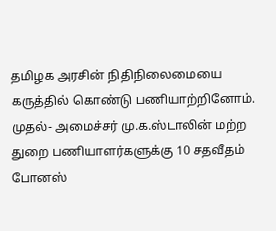தமிழக அரசின் நிதிநிலைமையை கருத்தில் கொண்டு பணியாற்றினோம். முதல்- அமைச்சர் மு.க.ஸ்டாலின் மற்ற துறை பணியாளர்களுக்கு 10 சதவீதம் போனஸ்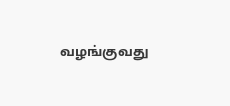வழங்குவது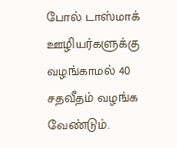போல் டாஸ்மாக் ஊழியர்களுக்கு வழங்காமல் 40 சதவீதம் வழங்க வேண்டும்.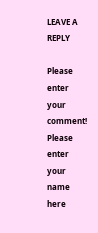LEAVE A REPLY

Please enter your comment!
Please enter your name here